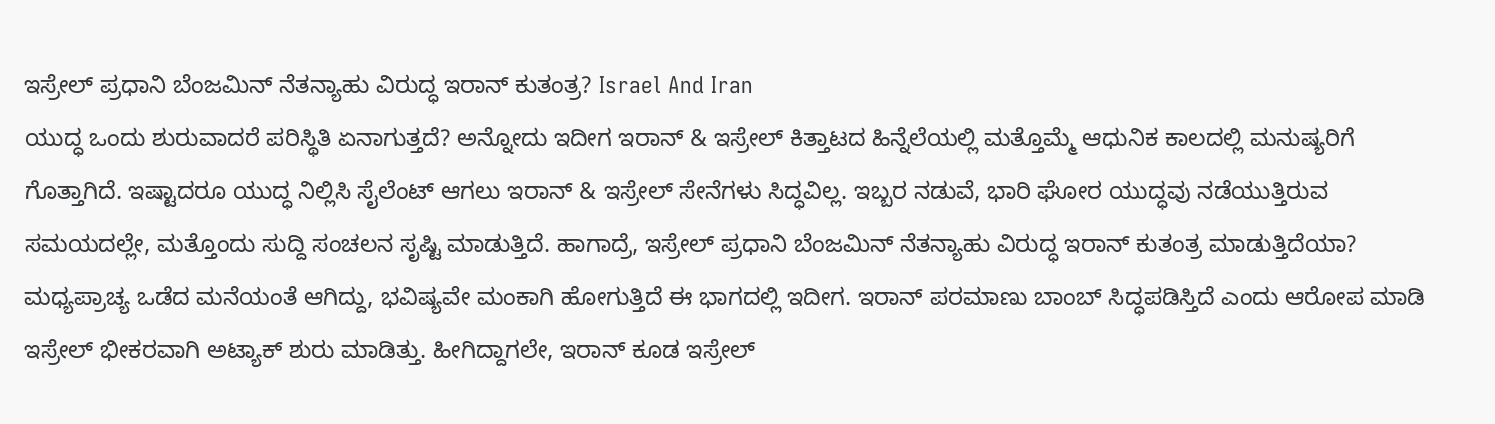ಇಸ್ರೇಲ್ ಪ್ರಧಾನಿ ಬೆಂಜಮಿನ್ ನೆತನ್ಯಾಹು ವಿರುದ್ಧ ಇರಾನ್ ಕುತಂತ್ರ? Israel And Iran
ಯುದ್ಧ ಒಂದು ಶುರುವಾದರೆ ಪರಿಸ್ಥಿತಿ ಏನಾಗುತ್ತದೆ? ಅನ್ನೋದು ಇದೀಗ ಇರಾನ್ & ಇಸ್ರೇಲ್ ಕಿತ್ತಾಟದ ಹಿನ್ನೆಲೆಯಲ್ಲಿ ಮತ್ತೊಮ್ಮೆ ಆಧುನಿಕ ಕಾಲದಲ್ಲಿ ಮನುಷ್ಯರಿಗೆ ಗೊತ್ತಾಗಿದೆ. ಇಷ್ಟಾದರೂ ಯುದ್ಧ ನಿಲ್ಲಿಸಿ ಸೈಲೆಂಟ್ ಆಗಲು ಇರಾನ್ & ಇಸ್ರೇಲ್ ಸೇನೆಗಳು ಸಿದ್ಧವಿಲ್ಲ. ಇಬ್ಬರ ನಡುವೆ, ಭಾರಿ ಘೋರ ಯುದ್ಧವು ನಡೆಯುತ್ತಿರುವ ಸಮಯದಲ್ಲೇ, ಮತ್ತೊಂದು ಸುದ್ದಿ ಸಂಚಲನ ಸೃಷ್ಟಿ ಮಾಡುತ್ತಿದೆ. ಹಾಗಾದ್ರೆ, ಇಸ್ರೇಲ್ ಪ್ರಧಾನಿ ಬೆಂಜಮಿನ್ ನೆತನ್ಯಾಹು ವಿರುದ್ಧ ಇರಾನ್ ಕುತಂತ್ರ ಮಾಡುತ್ತಿದೆಯಾ?
ಮಧ್ಯಪ್ರಾಚ್ಯ ಒಡೆದ ಮನೆಯಂತೆ ಆಗಿದ್ದು, ಭವಿಷ್ಯವೇ ಮಂಕಾಗಿ ಹೋಗುತ್ತಿದೆ ಈ ಭಾಗದಲ್ಲಿ ಇದೀಗ. ಇರಾನ್ ಪರಮಾಣು ಬಾಂಬ್ ಸಿದ್ಧಪಡಿಸ್ತಿದೆ ಎಂದು ಆರೋಪ ಮಾಡಿ ಇಸ್ರೇಲ್ ಭೀಕರವಾಗಿ ಅಟ್ಯಾಕ್ ಶುರು ಮಾಡಿತ್ತು. ಹೀಗಿದ್ದಾಗಲೇ, ಇರಾನ್ ಕೂಡ ಇಸ್ರೇಲ್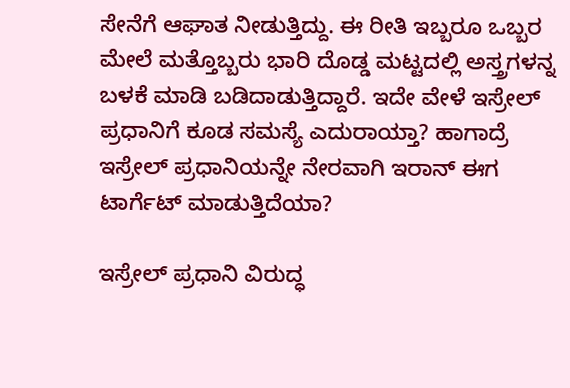ಸೇನೆಗೆ ಆಘಾತ ನೀಡುತ್ತಿದ್ದು. ಈ ರೀತಿ ಇಬ್ಬರೂ ಒಬ್ಬರ ಮೇಲೆ ಮತ್ತೊಬ್ಬರು ಭಾರಿ ದೊಡ್ಡ ಮಟ್ಟದಲ್ಲಿ ಅಸ್ತ್ರಗಳನ್ನ ಬಳಕೆ ಮಾಡಿ ಬಡಿದಾಡುತ್ತಿದ್ದಾರೆ. ಇದೇ ವೇಳೆ ಇಸ್ರೇಲ್ ಪ್ರಧಾನಿಗೆ ಕೂಡ ಸಮಸ್ಯೆ ಎದುರಾಯ್ತಾ? ಹಾಗಾದ್ರೆ ಇಸ್ರೇಲ್ ಪ್ರಧಾನಿಯನ್ನೇ ನೇರವಾಗಿ ಇರಾನ್ ಈಗ ಟಾರ್ಗೆಟ್ ಮಾಡುತ್ತಿದೆಯಾ?

ಇಸ್ರೇಲ್ ಪ್ರಧಾನಿ ವಿರುದ್ಧ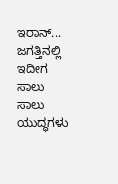ಇರಾನ್...
ಜಗತ್ತಿನಲ್ಲಿ ಇದೀಗ ಸಾಲು ಸಾಲು ಯುದ್ಧಗಳು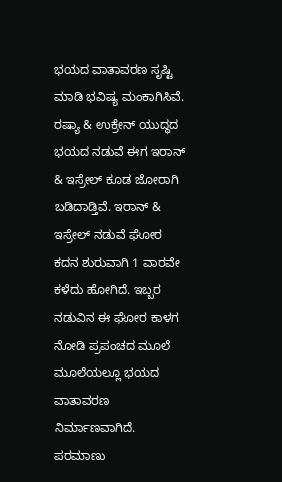ಭಯದ ವಾತಾವರಣ ಸೃಷ್ಟಿ ಮಾಡಿ ಭವಿಷ್ಯ ಮಂಕಾಗಿಸಿವೆ. ರಷ್ಯಾ & ಉಕ್ರೇನ್ ಯುದ್ಧದ ಭಯದ ನಡುವೆ ಈಗ ಇರಾನ್ & ಇಸ್ರೇಲ್ ಕೂಡ ಜೋರಾಗಿ ಬಡಿದಾಡ್ತಿವೆ. ಇರಾನ್ & ಇಸ್ರೇಲ್ ನಡುವೆ ಘೋರ ಕದನ ಶುರುವಾಗಿ 1 ವಾರವೇ ಕಳೆದು ಹೋಗಿದೆ. ಇಬ್ಬರ ನಡುವಿನ ಈ ಘೋರ ಕಾಳಗ ನೋಡಿ ಪ್ರಪಂಚದ ಮೂಲೆ ಮೂಲೆಯಲ್ಲೂ ಭಯದ ವಾತಾವರಣ ನಿರ್ಮಾಣವಾಗಿದೆ.
ಪರಮಾಣು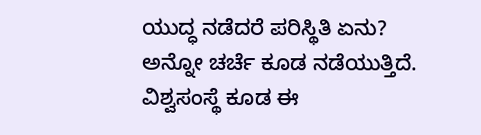ಯುದ್ಧ ನಡೆದರೆ ಪರಿಸ್ಥಿತಿ ಏನು? ಅನ್ನೋ ಚರ್ಚೆ ಕೂಡ ನಡೆಯುತ್ತಿದೆ. ವಿಶ್ವಸಂಸ್ಥೆ ಕೂಡ ಈ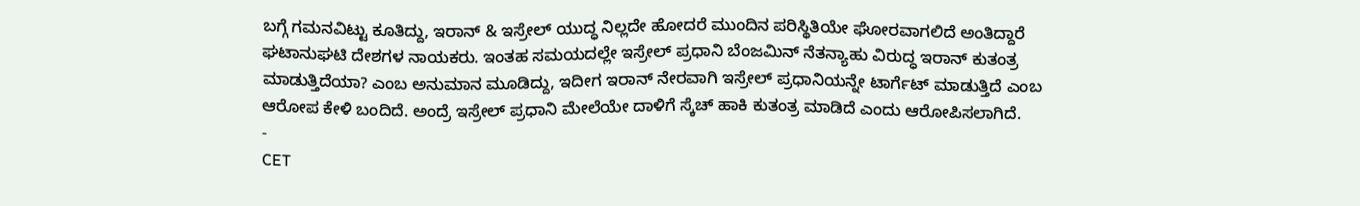ಬಗ್ಗೆ ಗಮನವಿಟ್ಟು ಕೂತಿದ್ದು, ಇರಾನ್ & ಇಸ್ರೇಲ್ ಯುದ್ಧ ನಿಲ್ಲದೇ ಹೋದರೆ ಮುಂದಿನ ಪರಿಸ್ಥಿತಿಯೇ ಘೋರವಾಗಲಿದೆ ಅಂತಿದ್ದಾರೆ ಘಟಾನುಘಟಿ ದೇಶಗಳ ನಾಯಕರು. ಇಂತಹ ಸಮಯದಲ್ಲೇ ಇಸ್ರೇಲ್ ಪ್ರಧಾನಿ ಬೆಂಜಮಿನ್ ನೆತನ್ಯಾಹು ವಿರುದ್ಧ ಇರಾನ್ ಕುತಂತ್ರ ಮಾಡುತ್ತಿದೆಯಾ? ಎಂಬ ಅನುಮಾನ ಮೂಡಿದ್ದು, ಇದೀಗ ಇರಾನ್ ನೇರವಾಗಿ ಇಸ್ರೇಲ್ ಪ್ರಧಾನಿಯನ್ನೇ ಟಾರ್ಗೆಟ್ ಮಾಡುತ್ತಿದೆ ಎಂಬ ಆರೋಪ ಕೇಳಿ ಬಂದಿದೆ. ಅಂದ್ರೆ ಇಸ್ರೇಲ್ ಪ್ರಧಾನಿ ಮೇಲೆಯೇ ದಾಳಿಗೆ ಸ್ಕೆಚ್ ಹಾಕಿ ಕುತಂತ್ರ ಮಾಡಿದೆ ಎಂದು ಆರೋಪಿಸಲಾಗಿದೆ.
-
CET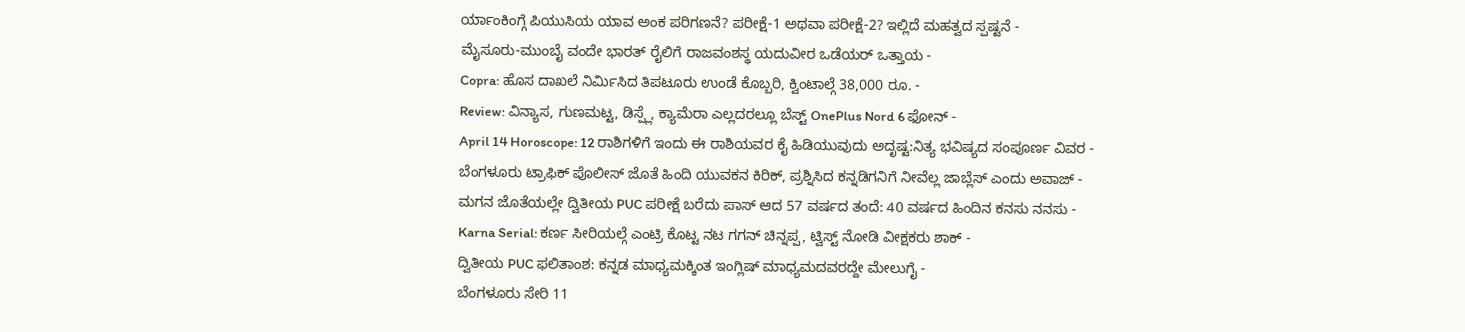ರ್ಯಾಂಕಿಂಗ್ಗೆ ಪಿಯುಸಿಯ ಯಾವ ಅಂಕ ಪರಿಗಣನೆ? ಪರೀಕ್ಷೆ-1 ಅಥವಾ ಪರೀಕ್ಷೆ-2? ಇಲ್ಲಿದೆ ಮಹತ್ವದ ಸ್ಪಷ್ಟನೆ -
ಮೈಸೂರು-ಮುಂಬೈ ವಂದೇ ಭಾರತ್ ರೈಲಿಗೆ ರಾಜವಂಶಸ್ಥ ಯದುವೀರ ಒಡೆಯರ್ ಒತ್ತಾಯ -
Copra: ಹೊಸ ದಾಖಲೆ ನಿರ್ಮಿಸಿದ ತಿಪಟೂರು ಉಂಡೆ ಕೊಬ್ಬರಿ, ಕ್ವಿಂಟಾಲ್ಗೆ 38,000 ರೂ. -
Review: ವಿನ್ಯಾಸ, ಗುಣಮಟ್ಟ, ಡಿಸ್ಪ್ಲೆ, ಕ್ಯಾಮೆರಾ ಎಲ್ಲದರಲ್ಲೂ ಬೆಸ್ಟ್ OnePlus Nord 6 ಫೋನ್ -
April 14 Horoscope: 12 ರಾಶಿಗಳಿಗೆ ಇಂದು ಈ ರಾಶಿಯವರ ಕೈ ಹಿಡಿಯುವುದು ಅದೃಷ್ಟ:ನಿತ್ಯ ಭವಿಷ್ಯದ ಸಂಪೂರ್ಣ ವಿವರ -
ಬೆಂಗಳೂರು ಟ್ರಾಫಿಕ್ ಪೊಲೀಸ್ ಜೊತೆ ಹಿಂದಿ ಯುವಕನ ಕಿರಿಕ್, ಪ್ರಶ್ನಿಸಿದ ಕನ್ನಡಿಗನಿಗೆ ನೀವೆಲ್ಲ ಜಾಬ್ಲೆಸ್ ಎಂದು ಅವಾಜ್ -
ಮಗನ ಜೊತೆಯಲ್ಲೇ ದ್ವಿತೀಯ PUC ಪರೀಕ್ಷೆ ಬರೆದು ಪಾಸ್ ಆದ 57 ವರ್ಷದ ತಂದೆ: 40 ವರ್ಷದ ಹಿಂದಿನ ಕನಸು ನನಸು -
Karna Serial: ಕರ್ಣ ಸೀರಿಯಲ್ಗೆ ಎಂಟ್ರಿ ಕೊಟ್ಟ ನಟ ಗಗನ್ ಚಿನ್ನಪ್ಪ, ಟ್ವಿಸ್ಟ್ ನೋಡಿ ವೀಕ್ಷಕರು ಶಾಕ್ -
ದ್ವಿತೀಯ PUC ಫಲಿತಾಂಶ: ಕನ್ನಡ ಮಾಧ್ಯಮಕ್ಕಿಂತ ಇಂಗ್ಲಿಷ್ ಮಾಧ್ಯಮದವರದ್ದೇ ಮೇಲುಗೈ -
ಬೆಂಗಳೂರು ಸೇರಿ 11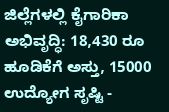ಜಿಲ್ಲೆಗಳಲ್ಲಿ ಕೈಗಾರಿಕಾ ಅಭಿವೃದ್ಧಿ: 18,430 ರೂ ಹೂಡಿಕೆಗೆ ಅಸ್ತು, 15000 ಉದ್ಯೋಗ ಸೃಷ್ಟಿ -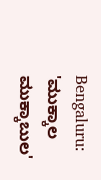Bengaluru: 'ಮುಕ್ಕಾಲ ಮುಕ್ಕಾಬುಲ'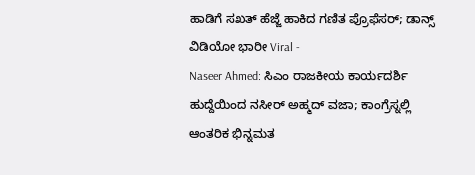ಹಾಡಿಗೆ ಸಖತ್ ಹೆಜ್ಜೆ ಹಾಕಿದ ಗಣಿತ ಪ್ರೊಫೆಸರ್; ಡಾನ್ಸ್ ವಿಡಿಯೋ ಭಾರೀ Viral -
Naseer Ahmed: ಸಿಎಂ ರಾಜಕೀಯ ಕಾರ್ಯದರ್ಶಿ ಹುದ್ದೆಯಿಂದ ನಸೀರ್ ಅಹ್ಮದ್ ವಜಾ; ಕಾಂಗ್ರೆಸ್ನಲ್ಲಿ ಆಂತರಿಕ ಭಿನ್ನಮತ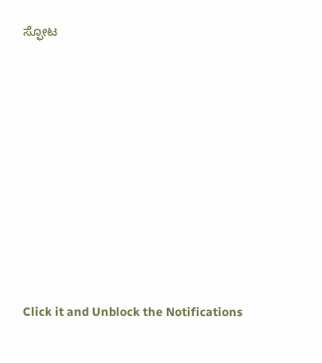ಸ್ಫೋಟ












Click it and Unblock the Notifications